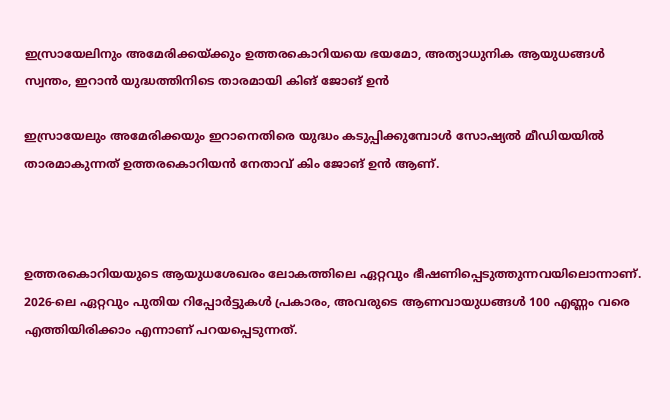ഇസ്രായേലിനും അമേരിക്കയ്ക്കും ഉത്തരകൊറിയയെ ഭയമോ, അത്യാധുനിക ആയുധങ്ങള്‍ സ്വന്തം, ഇറാന്‍ യുദ്ധത്തിനിടെ താരമായി കിങ് ജോങ് ഉന്‍

ഇസ്രായേലും അമേരിക്കയും ഇറാനെതിരെ യുദ്ധം കടുപ്പിക്കുമ്പോള്‍ സോഷ്യല്‍ മീഡിയയില്‍ താരമാകുന്നത് ഉത്തരകൊറിയന്‍ നേതാവ് കിം ജോങ് ഉന്‍ ആണ്.



ഉത്തരകൊറിയയുടെ ആയുധശേഖരം ലോകത്തിലെ ഏറ്റവും ഭീഷണിപ്പെടുത്തുന്നവയിലൊന്നാണ്. 2026-ലെ ഏറ്റവും പുതിയ റിപ്പോര്‍ട്ടുകള്‍ പ്രകാരം, അവരുടെ ആണവായുധങ്ങള്‍ 100 എണ്ണം വരെ എത്തിയിരിക്കാം എന്നാണ് പറയപ്പെടുന്നത്.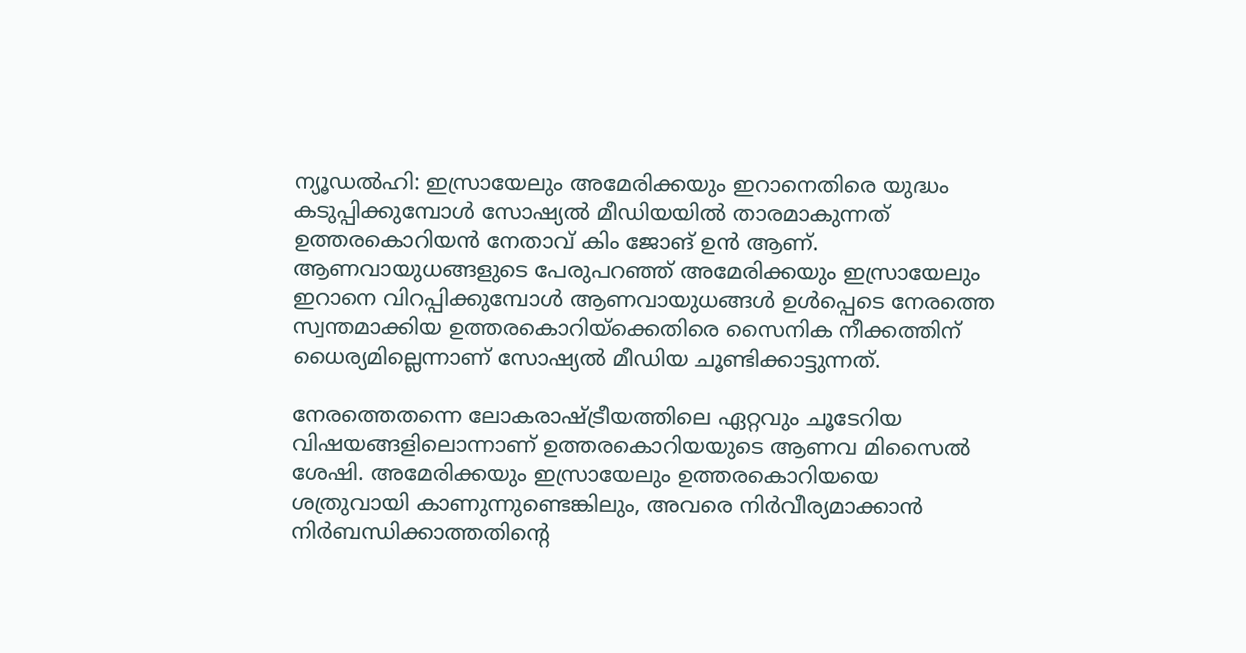ന്യൂഡല്‍ഹി: ഇസ്രായേലും അമേരിക്കയും ഇറാനെതിരെ യുദ്ധം കടുപ്പിക്കുമ്പോള്‍ സോഷ്യല്‍ മീഡിയയില്‍ താരമാകുന്നത് ഉത്തരകൊറിയന്‍ നേതാവ് കിം ജോങ് ഉന്‍ ആണ്. ആണവായുധങ്ങളുടെ പേരുപറഞ്ഞ് അമേരിക്കയും ഇസ്രായേലും ഇറാനെ വിറപ്പിക്കുമ്പോള്‍ ആണവായുധങ്ങള്‍ ഉള്‍പ്പെടെ നേരത്തെ സ്വന്തമാക്കിയ ഉത്തരകൊറിയ്‌ക്കെതിരെ സൈനിക നീക്കത്തിന് ധൈര്യമില്ലെന്നാണ് സോഷ്യല്‍ മീഡിയ ചൂണ്ടിക്കാട്ടുന്നത്.

നേരത്തെതന്നെ ലോകരാഷ്ട്രീയത്തിലെ ഏറ്റവും ചൂടേറിയ വിഷയങ്ങളിലൊന്നാണ് ഉത്തരകൊറിയയുടെ ആണവ മിസൈല്‍ ശേഷി. അമേരിക്കയും ഇസ്രായേലും ഉത്തരകൊറിയയെ ശത്രുവായി കാണുന്നുണ്ടെങ്കിലും, അവരെ നിര്‍വീര്യമാക്കാന്‍ നിര്‍ബന്ധിക്കാത്തതിന്റെ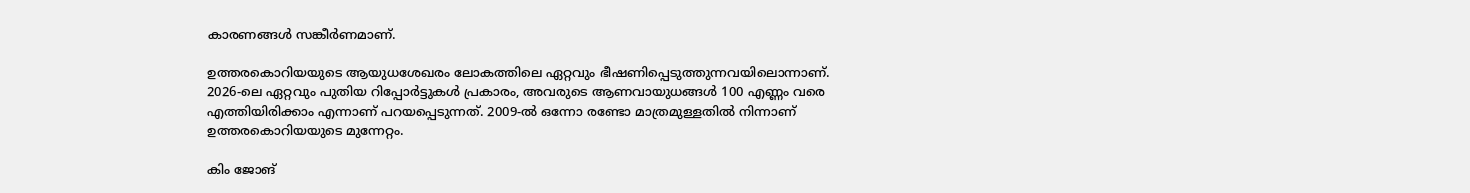കാരണങ്ങള്‍ സങ്കീര്‍ണമാണ്.

ഉത്തരകൊറിയയുടെ ആയുധശേഖരം ലോകത്തിലെ ഏറ്റവും ഭീഷണിപ്പെടുത്തുന്നവയിലൊന്നാണ്. 2026-ലെ ഏറ്റവും പുതിയ റിപ്പോര്‍ട്ടുകള്‍ പ്രകാരം, അവരുടെ ആണവായുധങ്ങള്‍ 100 എണ്ണം വരെ എത്തിയിരിക്കാം എന്നാണ് പറയപ്പെടുന്നത്. 2009-ല്‍ ഒന്നോ രണ്ടോ മാത്രമുള്ളതില്‍ നിന്നാണ് ഉത്തരകൊറിയയുടെ മുന്നേറ്റം.

കിം ജോങ്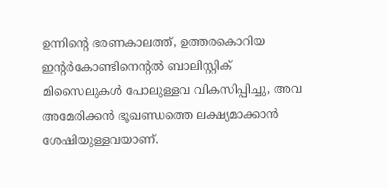ഉന്നിന്റെ ഭരണകാലത്ത്, ഉത്തരകൊറിയ ഇന്റര്‍കോണ്ടിനെന്റല്‍ ബാലിസ്റ്റിക് മിസൈലുകള്‍ പോലുള്ളവ വികസിപ്പിച്ചു, അവ അമേരിക്കന്‍ ഭൂഖണ്ഡത്തെ ലക്ഷ്യമാക്കാന്‍ ശേഷിയുള്ളവയാണ്.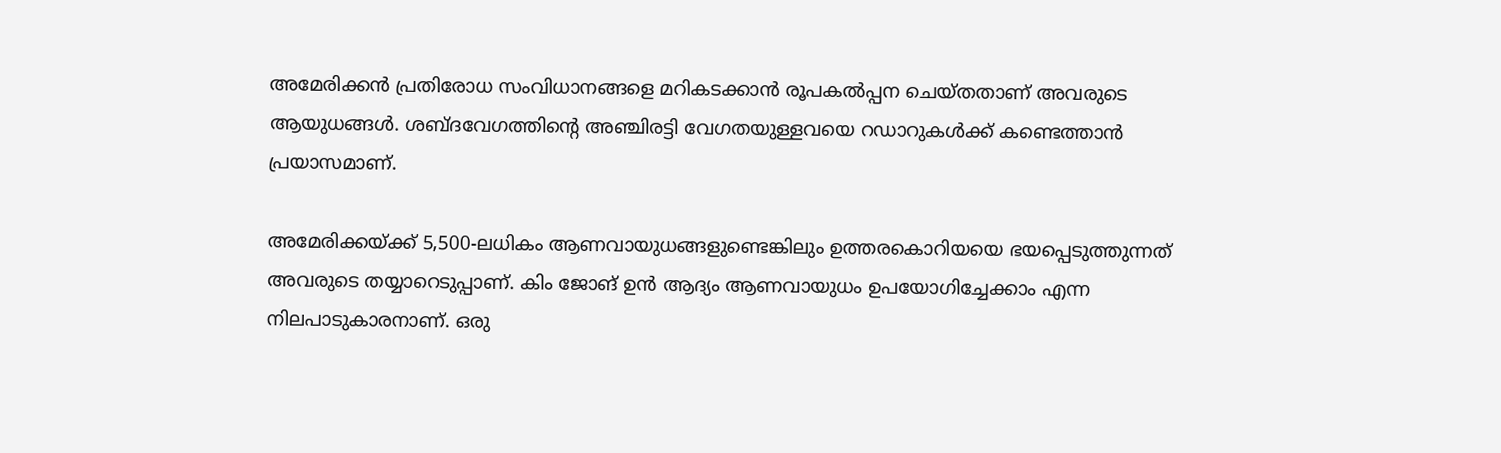അമേരിക്കന്‍ പ്രതിരോധ സംവിധാനങ്ങളെ മറികടക്കാന്‍ രൂപകല്‍പ്പന ചെയ്തതാണ് അവരുടെ ആയുധങ്ങള്‍. ശബ്ദവേഗത്തിന്റെ അഞ്ചിരട്ടി വേഗതയുള്ളവയെ റഡാറുകള്‍ക്ക് കണ്ടെത്താന്‍ പ്രയാസമാണ്.

അമേരിക്കയ്ക്ക് 5,500-ലധികം ആണവായുധങ്ങളുണ്ടെങ്കിലും ഉത്തരകൊറിയയെ ഭയപ്പെടുത്തുന്നത് അവരുടെ തയ്യാറെടുപ്പാണ്. കിം ജോങ് ഉന്‍ ആദ്യം ആണവായുധം ഉപയോഗിച്ചേക്കാം എന്ന നിലപാടുകാരനാണ്. ഒരു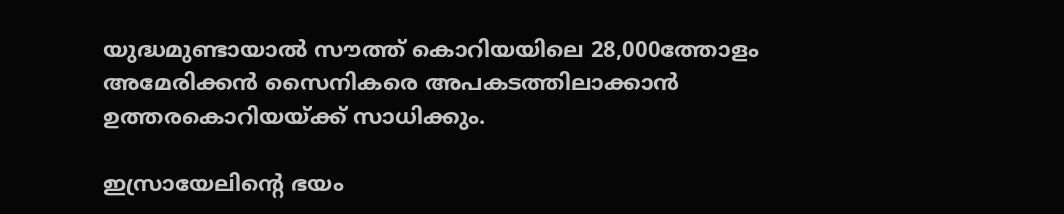യുദ്ധമുണ്ടായാല്‍ സൗത്ത് കൊറിയയിലെ 28,000ത്തോളം അമേരിക്കന്‍ സൈനികരെ അപകടത്തിലാക്കാന്‍ ഉത്തരകൊറിയയ്ക്ക് സാധിക്കും.

ഇസ്രായേലിന്റെ ഭയം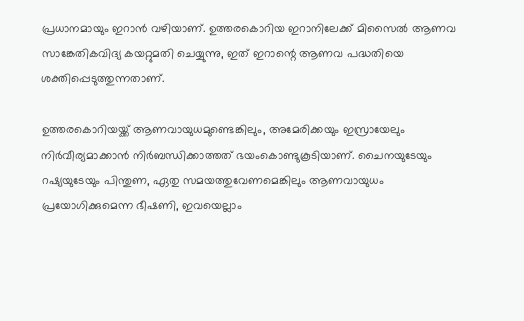പ്രധാനമായും ഇറാന്‍ വഴിയാണ്. ഉത്തരകൊറിയ ഇറാനിലേക്ക് മിസൈല്‍ ആണവ സാങ്കേതികവിദ്യ കയറ്റുമതി ചെയ്യുന്നു, ഇത് ഇറാന്റെ ആണവ പദ്ധതിയെ ശക്തിപ്പെടുത്തുന്നതാണ്.

ഉത്തരകൊറിയയ്ക്ക് ആണവായുധമുണ്ടെങ്കിലും, അമേരിക്കയും ഇസ്രായേലും നിര്‍വീര്യമാക്കാന്‍ നിര്‍ബന്ധിക്കാത്തത് ഭയംകൊണ്ടുകൂടിയാണ്. ചൈനയുടേയും റഷ്യയുടേയും പിന്തുണ, ഏതു സമയത്തുവേണമെങ്കിലും ആണവായുധം പ്രയോഗിക്കുമെന്ന ഭീഷണി, ഇവയെല്ലാം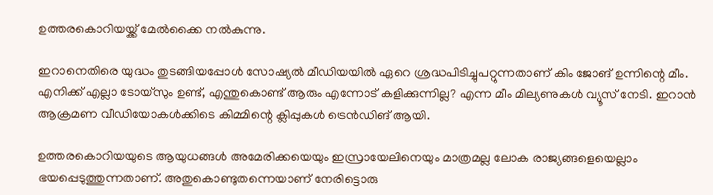ഉത്തരകൊറിയയ്ക്ക് മേല്‍ക്കൈ നല്‍കുന്നു.

ഇറാനെതിരെ യുദ്ധം തുടങ്ങിയപ്പോള്‍ സോഷ്യല്‍ മീഡിയയില്‍ ഏറെ ശ്രദ്ധപിടിച്ചുപറ്റുന്നതാണ് കിം ജോങ് ഉന്നിന്റെ മീം. എനിക്ക് എല്ലാ ടോയ്‌സും ഉണ്ട്, എന്തുകൊണ്ട് ആരും എന്നോട് കളിക്കുന്നില്ല? എന്ന മീം മില്യണുകള്‍ വ്യൂസ് നേടി. ഇറാന്‍ ആക്രമണ വീഡിയോകള്‍ക്കിടെ കിമ്മിന്റെ ക്ലിപ്പുകള്‍ ട്രെന്‍ഡിങ് ആയി.

ഉത്തരകൊറിയയുടെ ആയുധങ്ങള്‍ അമേരിക്കയെയും ഇസ്രായേലിനെയും മാത്രമല്ല ലോക രാജ്യങ്ങളെയെല്ലാം ഭയപ്പെടുത്തുന്നതാണ്. അതുകൊണ്ടുതന്നെയാണ് നേരിട്ടൊരു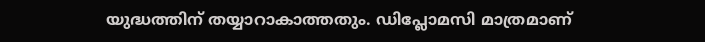യുദ്ധത്തിന് തയ്യാറാകാത്തതും. ഡിപ്ലോമസി മാത്രമാണ്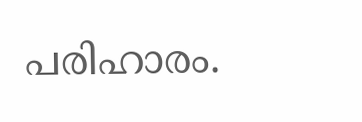പരിഹാരം.